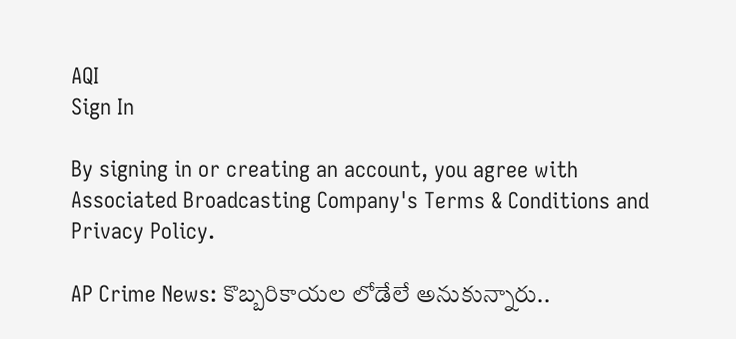AQI
Sign In

By signing in or creating an account, you agree with Associated Broadcasting Company's Terms & Conditions and Privacy Policy.

AP Crime News: కొబ్బరికాయల లోడేలే అనుకున్నారు..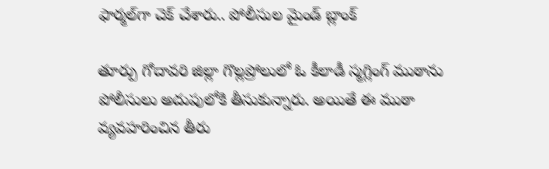ఫార్మల్‌గా చెక్ చేశారు.. పోలీసుల మైండ్ బ్లాంక్

తూర్పు గోదావరి జిల్లా గొల్లప్రోలులో ఓ కీలాడీ స్మగ్లింగ్ ముఠాను పోలీసులు అదుపులోకి తీసుకున్నారు. అయితే ఈ ముఠా వ్యవహరించిన తీరు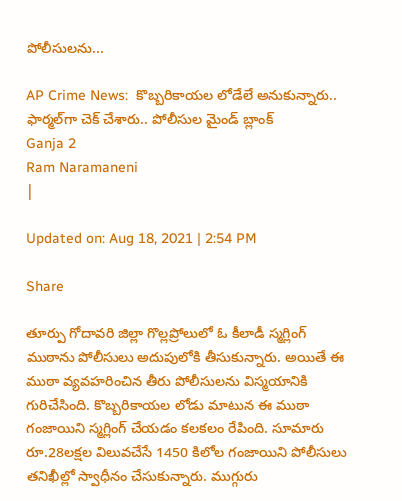పోలీసులను...

AP Crime News:  కొబ్బరికాయల లోడేలే అనుకున్నారు.. ఫార్మల్‌గా చెక్ చేశారు.. పోలీసుల మైండ్ బ్లాంక్
Ganja 2
Ram Naramaneni
|

Updated on: Aug 18, 2021 | 2:54 PM

Share

తూర్పు గోదావరి జిల్లా గొల్లప్రోలులో ఓ కీలాడీ స్మగ్లింగ్ ముఠాను పోలీసులు అదుపులోకి తీసుకున్నారు. అయితే ఈ ముఠా వ్యవహరించిన తీరు పోలీసులను విస్మయానికి గురిచేసింది. కొబ్బరికాయల లోడు మాటున ఈ ముఠా గంజాయిని స్మగ్లింగ్ చేయడం కలకలం రేపింది. సూమారు రూ.28లక్షల విలువచేసే 1450 కిలోల గంజాయిని పోలీసులు తనిఖీల్లో స్వాధీనం చేసుకున్నారు. ముగ్గురు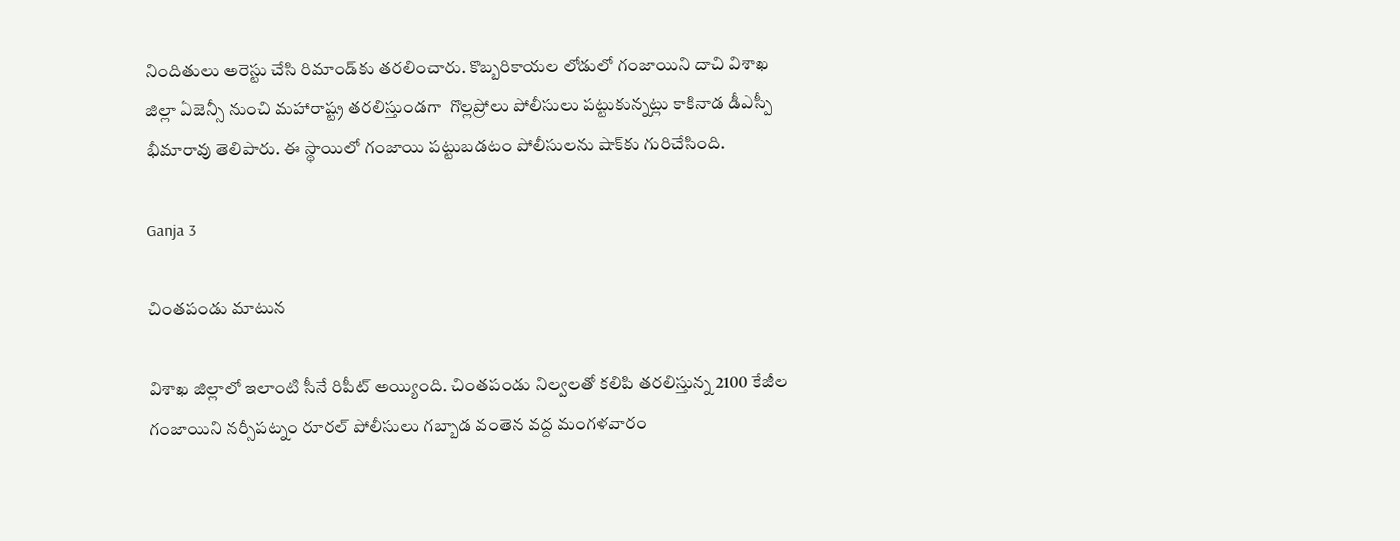నిందితులు అరెస్టు చేసి రిమాండ్‌కు తరలించారు. కొబ్బరికాయల లోడులో గంజాయిని దాచి విశాఖ జిల్లా ఏజెన్సీ నుంచి మహారాష్ట్ర తరలిస్తుండగా  గొల్లప్రోలు పోలీసులు పట్టుకున్నట్లు కాకినాడ డీఎస్పీ భీమారావు తెలిపారు. ఈ స్థాయిలో గంజాయి పట్టుబడటం పోలీసులను షాక్‌కు గురిచేసింది.

Ganja 3

చింతపండు మాటున

విశాఖ జిల్లాలో ఇలాంటి సీనే రిపీట్ అయ్యింది. చింతపండు నిల్వలతో కలిపి తరలిస్తున్న 2100 కేజీల గంజాయిని నర్సీపట్నం రూరల్ పోలీసులు గబ్బాడ వంతెన వద్ద మంగళవారం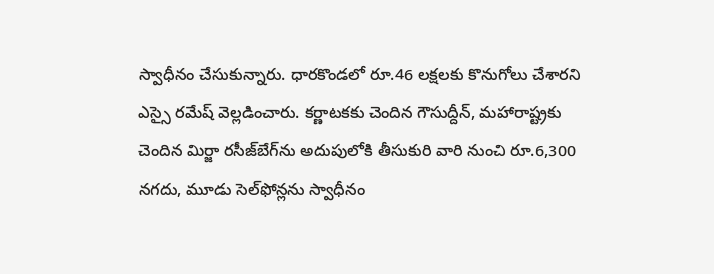స్వాధీనం చేసుకున్నారు. ధారకొండలో రూ.46 లక్షలకు కొనుగోలు చేశారని ఎస్సై రమేష్‌ వెల్లడించారు. కర్ణాటకకు చెందిన గౌసుద్దీన్‌, మహారాష్ట్రకు చెందిన మిర్జా రసీజ్‌బేగ్‌ను అదుపులోకి తీసుకురి వారి నుంచి రూ.6,300 నగదు, మూడు సెల్‌ఫోన్లను స్వాధీనం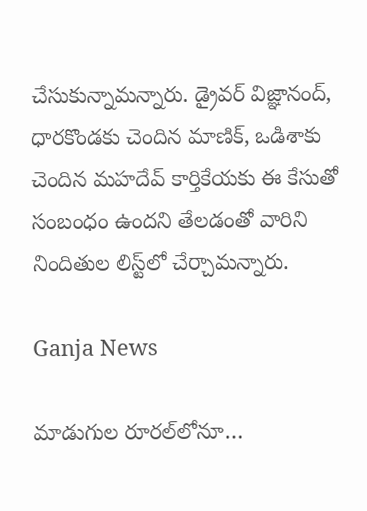చేసుకున్నామన్నారు. డ్రైవర్‌ విజ్ఞానంద్‌, ధారకొండకు చెందిన మాణిక్‌, ఒడిశాకు చెందిన మహదేవ్‌ కార్తికేయకు ఈ కేసుతో సంబంధం ఉందని తేలడంతో వారిని నిందితుల లిస్ట్‌లో చేర్చామన్నారు.

Ganja News

మాడుగుల రూరల్‌లోనూ…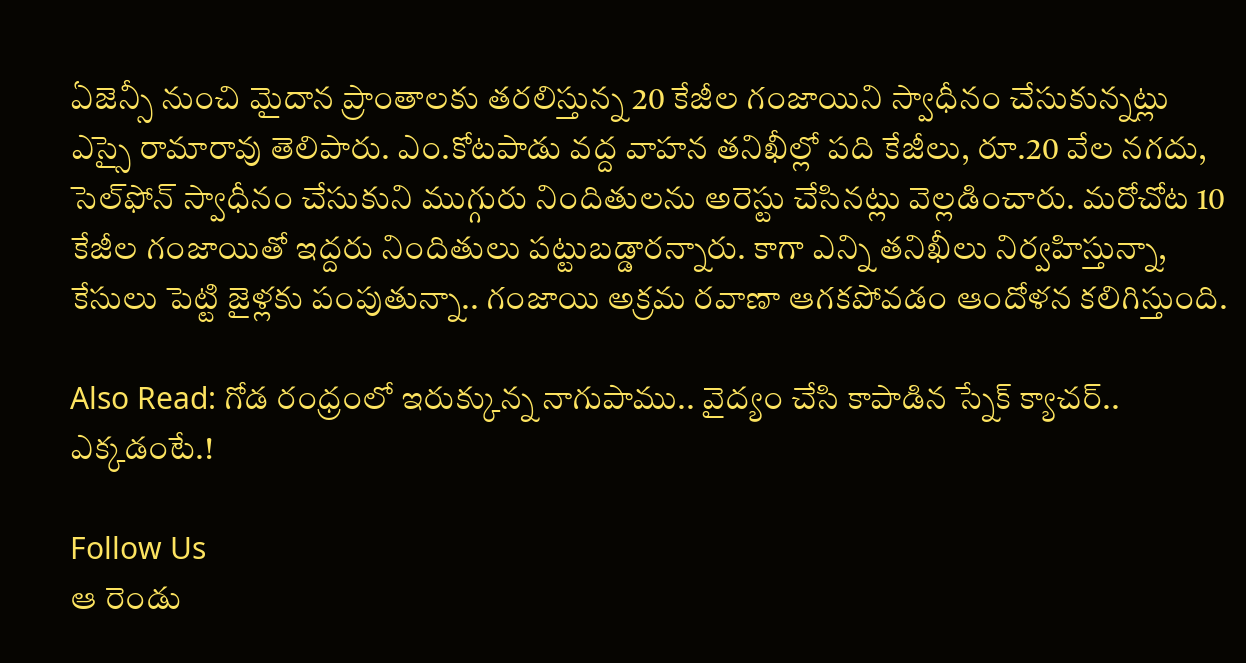ఏజెన్సీ నుంచి మైదాన ప్రాంతాలకు తరలిస్తున్న 20 కేజీల గంజాయిని స్వాధీనం చేసుకున్నట్లు ఎస్సై రామారావు తెలిపారు. ఎం.కోటపాడు వద్ద వాహన తనిఖీల్లో పది కేజీలు, రూ.20 వేల నగదు, సెల్‌ఫోన్‌ స్వాధీనం చేసుకుని ముగ్గురు నిందితులను అరెస్టు చేసినట్లు వెల్లడించారు. మరోచోట 10 కేజీల గంజాయితో ఇద్దరు నిందితులు పట్టుబడ్డారన్నారు. కాగా ఎన్ని తనిఖీలు నిర్వహిస్తున్నా, కేసులు పెట్టి జైళ్లకు పంపుతున్నా.. గంజాయి అక్రమ రవాణా ఆగకపోవడం ఆందోళన కలిగిస్తుంది.

Also Read: గోడ రంధ్రంలో ఇరుక్కున్న నాగుపాము.. వైద్యం చేసి కాపాడిన స్నేక్ క్యాచర్.. ఎక్కడంటే.!

Follow Us
ఆ రెండు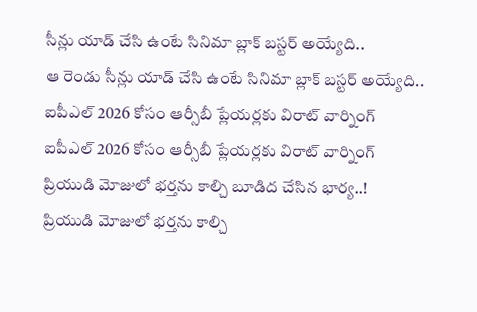సీన్లు యాడ్ చేసి ఉంటే సినిమా బ్లాక్ బస్టర్ అయ్యేది..
ఆ రెండు సీన్లు యాడ్ చేసి ఉంటే సినిమా బ్లాక్ బస్టర్ అయ్యేది..
ఐపీఎల్ 2026 కోసం ఆర్సీబీ ప్లేయర్లకు విరాట్ వార్నింగ్
ఐపీఎల్ 2026 కోసం ఆర్సీబీ ప్లేయర్లకు విరాట్ వార్నింగ్
ప్రియుడి మోజులో భర్తను కాల్చి బూడిద చేసిన భార్య..!
ప్రియుడి మోజులో భర్తను కాల్చి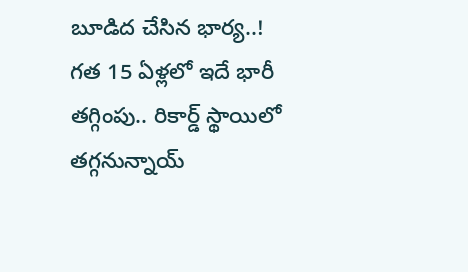బూడిద చేసిన భార్య..!
గత 15 ఏళ్లలో ఇదే భారీ తగ్గింపు.. రికార్డ్‌ స్థాయిలో తగ్గనున్నాయ్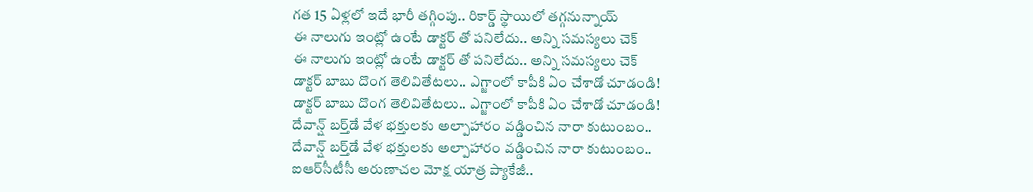గత 15 ఏళ్లలో ఇదే భారీ తగ్గింపు.. రికార్డ్‌ స్థాయిలో తగ్గనున్నాయ్
ఈ నాలుగు ఇంట్లో ఉంటే డాక్టర్ తో పనిలేదు.. అన్ని సమస్యలు చెక్
ఈ నాలుగు ఇంట్లో ఉంటే డాక్టర్ తో పనిలేదు.. అన్ని సమస్యలు చెక్
డాక్టర్ బాబు దొంగ తెలివితేటలు.. ఎగ్జాంలో కాపీకి ఏం చేశాడో చూడండి!
డాక్టర్ బాబు దొంగ తెలివితేటలు.. ఎగ్జాంలో కాపీకి ఏం చేశాడో చూడండి!
దేవాన్ష్ బర్త్‌డే వేళ భక్తులకు అల్పాహారం వడ్డించిన నారా కుటుంబం..
దేవాన్ష్ బర్త్‌డే వేళ భక్తులకు అల్పాహారం వడ్డించిన నారా కుటుంబం..
ఐఆర్‌సీటీసీ అరుణాచల మోక్ష యాత్ర ప్యాకేజీ..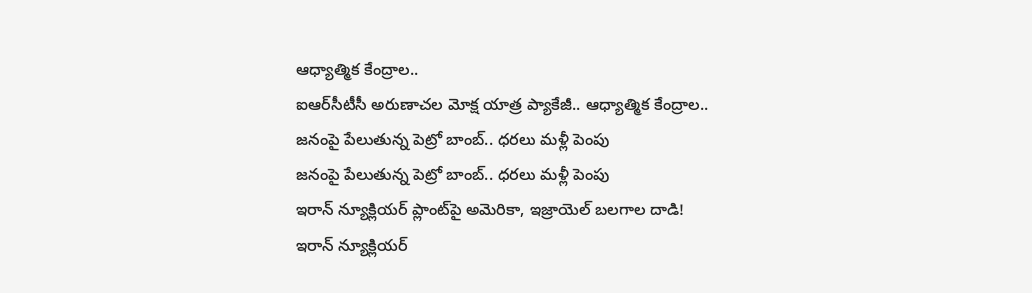ఆధ్యాత్మిక కేంద్రాల..
ఐఆర్‌సీటీసీ అరుణాచల మోక్ష యాత్ర ప్యాకేజీ.. ఆధ్యాత్మిక కేంద్రాల..
జనంపై పేలుతున్న పెట్రో బాంబ్.. ధరలు మళ్లీ పెంపు
జనంపై పేలుతున్న పెట్రో బాంబ్.. ధరలు మళ్లీ పెంపు
ఇరాన్ న్యూక్లియర్‌ ప్లాంట్‌పై అమెరికా, ఇజ్రాయెల్‌ బలగాల దాడి!
ఇరాన్ న్యూక్లియర్‌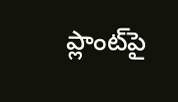ప్లాంట్‌పై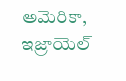అమెరికా, ఇజ్రాయెల్‌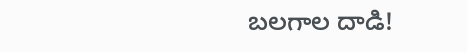బలగాల దాడి!